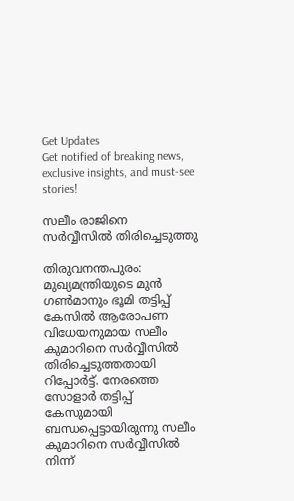Get Updates
Get notified of breaking news, exclusive insights, and must-see stories!

സലീം രാജിനെ സര്‍വ്വീസില്‍ തിരിച്ചെടുത്തു

തിരുവനന്തപുരം: മുഖ്യമന്ത്രിയുടെ മുന്‍ ഗണ്‍മാനും ഭൂമി തട്ടിപ്പ് കേസില്‍ ആരോപണ വിധേയനുമായ സലീം കുമാറിനെ സര്‍വ്വീസില്‍ തിരിച്ചെടുത്തതായി റിപ്പോർട്ട്. നേരത്തെ സോളാര്‍ തട്ടിപ്പ് കേസുമായി ബന്ധപ്പെട്ടായിരുന്നു സലീം കുമാറിനെ സര്‍വ്വീസില്‍ നിന്ന്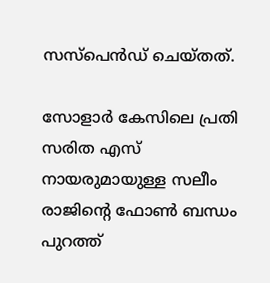സസ്‌പെന്‍ഡ് ചെയ്തത്.

സോളാര്‍ കേസിലെ പ്രതി സരിത എസ് നായരുമായുള്ള സലീം രാജിന്റെ ഫോണ്‍ ബന്ധം പുറത്ത്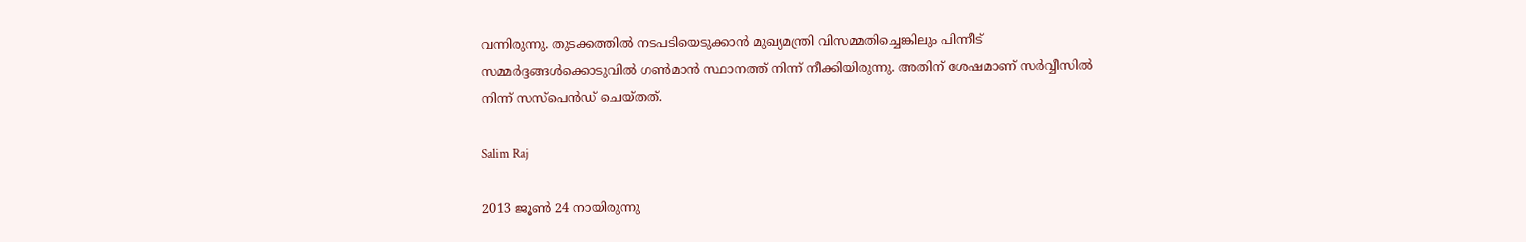വന്നിരുന്നു. തുടക്കത്തില്‍ നടപടിയെടുക്കാന്‍ മുഖ്യമന്ത്രി വിസമ്മതിച്ചെങ്കിലും പിന്നീട് സമ്മര്‍ദ്ദങ്ങള്‍ക്കൊടുവില്‍ ഗണ്‍മാന്‍ സ്ഥാനത്ത് നിന്ന് നീക്കിയിരുന്നു. അതിന് ശേഷമാണ് സര്‍വ്വീസില്‍ നിന്ന് സസ്‌പെന്‍ഡ് ചെയ്തത്.

Salim Raj

2013 ജൂണ്‍ 24 നായിരുന്നു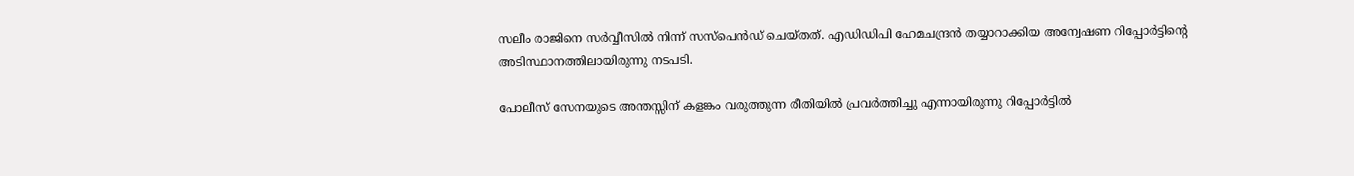സലീം രാജിനെ സര്‍വ്വീസില്‍ നിന്ന് സസ്‌പെന്‍ഡ് ചെയ്തത്. എഡിഡിപി ഹേമചന്ദ്രന്‍ തയ്യാറാക്കിയ അന്വേഷണ റിപ്പോര്‍ട്ടിന്റെ അടിസ്ഥാനത്തിലായിരുന്നു നടപടി.

പോലീസ് സേനയുടെ അന്തസ്സിന് കളങ്കം വരുത്തുന്ന രീതിയില്‍ പ്രവര്‍ത്തിച്ചു എന്നായിരുന്നു റിപ്പോര്‍ട്ടില്‍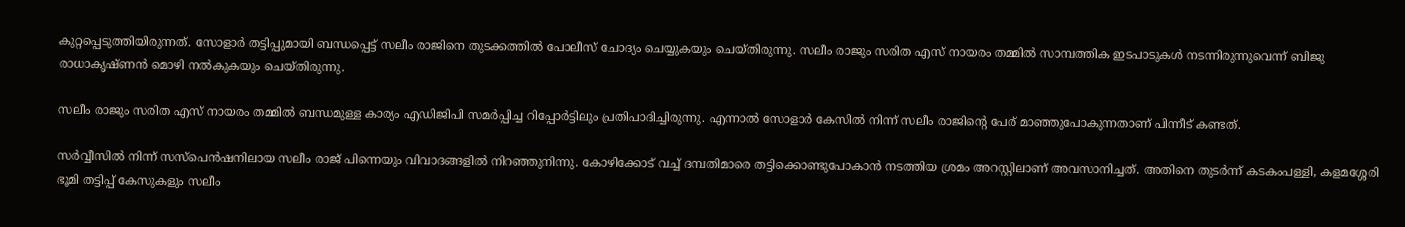കുറ്റപ്പെടുത്തിയിരുന്നത്. സോളാര്‍ തട്ടിപ്പുമായി ബന്ധപ്പെട്ട് സലീം രാജിനെ തുടക്കത്തില്‍ പോലീസ് ചോദ്യം ചെയ്യുകയും ചെയ്തിരുന്നു. സലീം രാജും സരിത എസ് നായരം തമ്മില്‍ സാമ്പത്തിക ഇടപാടുകള്‍ നടന്നിരുന്നുവെന്ന് ബിജു രാധാകൃഷ്ണന്‍ മൊഴി നല്‍കുകയും ചെയ്തിരുന്നു.

സലീം രാജും സരിത എസ് നായരം തമ്മില്‍ ബന്ധമുള്ള കാര്യം എഡിജിപി സമര്‍പ്പിച്ച റിപ്പോര്‍ട്ടിലും പ്രതിപാദിച്ചിരുന്നു. എന്നാല്‍ സോളാര്‍ കേസില്‍ നിന്ന് സലീം രാജിന്റെ പേര് മാഞ്ഞുപോകുന്നതാണ് പിന്നീട് കണ്ടത്.

സര്‍വ്വീസില്‍ നിന്ന് സസ്‌പെന്‍ഷനിലായ സലീം രാജ് പിന്നെയും വിവാദങ്ങളില്‍ നിറഞ്ഞുനിന്നു. കോഴിക്കോട് വച്ച് ദമ്പതിമാരെ തട്ടിക്കൊണ്ടുപോകാന്‍ നടത്തിയ ശ്രമം അറസ്റ്റിലാണ് അവസാനിച്ചത്. അതിനെ തുടര്‍ന്ന് കടകംപള്ളി, കളമശ്ശേരി ഭൂമി തട്ടിപ്പ് കേസുകളും സലീം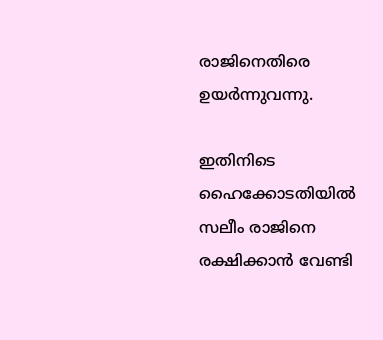രാജിനെതിരെ ഉയര്‍ന്നുവന്നു.

ഇതിനിടെ ഹൈക്കോടതിയില്‍ സലീം രാജിനെ രക്ഷിക്കാന്‍ വേണ്ടി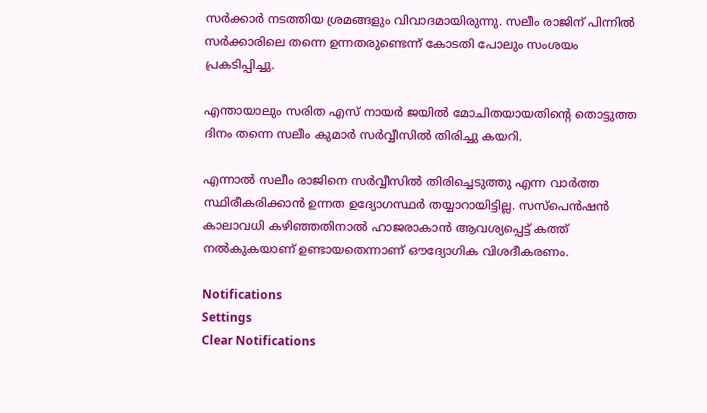സര്‍ക്കാര്‍ നടത്തിയ ശ്രമങ്ങളും വിവാദമായിരുന്നു. സലീം രാജിന് പിന്നില്‍ സര്‍ക്കാരിലെ തന്നെ ഉന്നതരുണ്ടെന്ന് കോടതി പോലും സംശയം പ്രകടിപ്പിച്ചു.

എന്തായാലും സരിത എസ് നായര്‍ ജയില്‍ മോചിതയായതിന്റെ തൊട്ടുത്ത ദിനം തന്നെ സലീം കുമാര്‍ സര്‍വ്വീസില്‍ തിരിച്ചു കയറി.

എന്നാല്‍ സലീം രാജിനെ സര്‍വ്വീസില്‍ തിരിച്ചെടുത്തു എന്ന വാര്‍ത്ത സ്ഥിരീകരിക്കാന്‍ ഉന്നത ഉദ്യോഗസ്ഥര്‍ തയ്യാറായിട്ടില്ല. സസ്‌പെന്‍ഷന്‍ കാലാവധി കഴിഞ്ഞതിനാല്‍ ഹാജരാകാന്‍ ആവശ്യപ്പെട്ട് കത്ത് നല്‍കുകയാണ് ഉണ്ടായതെന്നാണ് ഔദ്യോഗിക വിശദീകരണം.

Notifications
Settings
Clear Notifications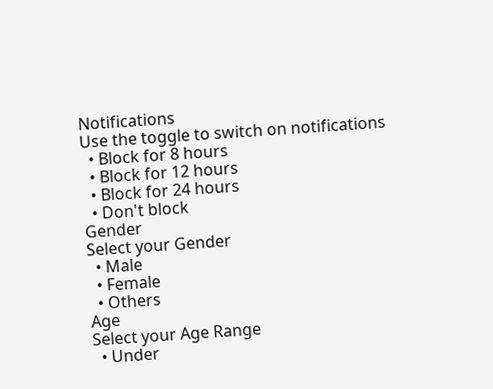Notifications
Use the toggle to switch on notifications
  • Block for 8 hours
  • Block for 12 hours
  • Block for 24 hours
  • Don't block
Gender
Select your Gender
  • Male
  • Female
  • Others
Age
Select your Age Range
  • Under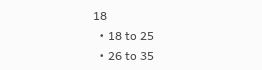18
  • 18 to 25
  • 26 to 35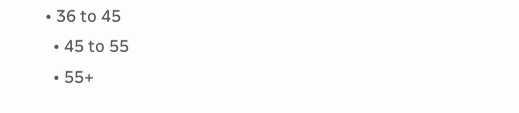• 36 to 45
  • 45 to 55
  • 55+